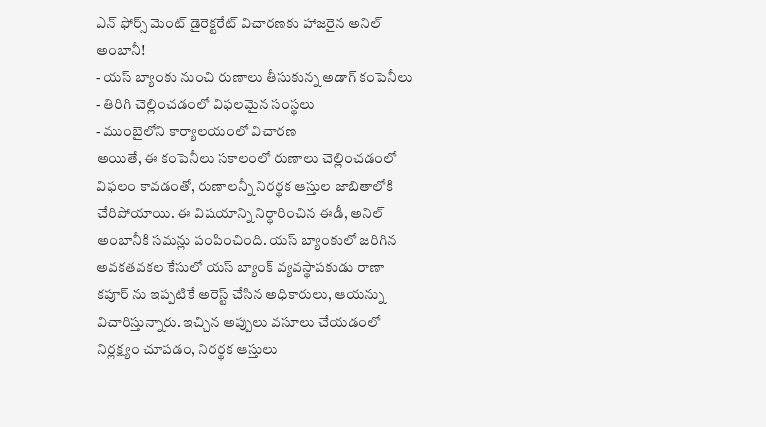ఎన్ ఫోర్స్ మెంట్ డైరెక్టరేట్ విచారణకు హాజరైన అనిల్ అంబానీ!
- యస్ బ్యాంకు నుంచి రుణాలు తీసుకున్న అడాగ్ కంపెనీలు
- తిరిగి చెల్లించడంలో విఫలమైన సంస్థలు
- ముంబైలోని కార్యాలయంలో విచారణ
అయితే, ఈ కంపెనీలు సకాలంలో రుణాలు చెల్లించడంలో విఫలం కావడంతో, రుణాలన్నీ నిరర్థక ఆస్తుల జాబితాలోకి చేరిపోయాయి. ఈ విషయాన్ని నిర్ధారించిన ఈడీ, అనిల్ అంబానీకి సమన్లు పంపించింది. యస్ బ్యాంకులో జరిగిన అవకతవకల కేసులో యస్ బ్యాంక్ వ్యవస్థాపకుడు రాణా కపూర్ ను ఇప్పటికే అరెస్ట్ చేసిన అధికారులు, ఆయన్ను విచారిస్తున్నారు. ఇచ్చిన అప్పులు వసూలు చేయడంలో నిర్లక్ష్యం చూపడం, నిరర్థక ఆస్తులు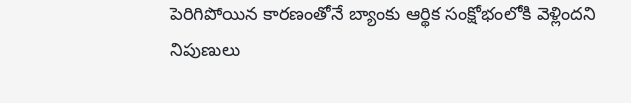పెరిగిపోయిన కారణంతోనే బ్యాంకు ఆర్థిక సంక్షోభంలోకి వెళ్లిందని నిపుణులు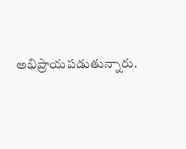అభిప్రాయపడుతున్నారు.